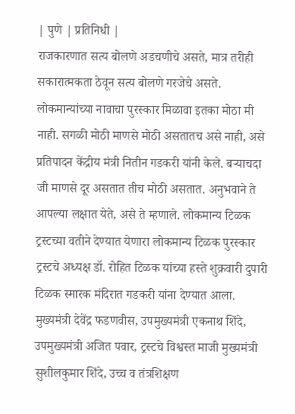| पुणे | प्रतिनिधी |
राजकारणात सत्य बोलणे अडचणीचे असते, मात्र तरीही सकारात्मकता ठेवून सत्य बोलणे गरजेचे असते. लोकमान्यांच्या नावाचा पुरस्कार मिळावा इतका मोठा मी नाही. सगळी मोठी माणसे मोठी असतातच असे नाही, असे प्रतिपादन केंद्रीय मंत्री नितीन गडकरी यांनी केले. बऱ्याचदा जी माणसे दूर असतात तीच मोठी असतात. अनुभवाने ते आपल्या लक्षात येते, असे ते म्हणाले. लोकमान्य टिळक ट्रस्टच्या वतीने देण्यात येणारा लोकमान्य टिळक पुरस्कार ट्रस्टचे अध्यक्ष डॉ. रोहित टिळक यांच्या हस्ते शुक्रवारी दुपारी टिळक स्मारक मंदिरात गडकरी यांना देण्यात आला. मुख्यमंत्री देवेंद्र फडणवीस, उपमुख्यमंत्री एकनाथ शिंदे, उपमुख्यमंत्री अजित पवार, ट्रस्टचे विश्वस्त माजी मुख्यमंत्री सुशीलकुमार शिंदे, उच्च व तंत्रशिक्षण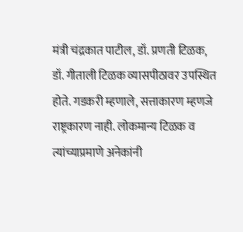मंत्री चंद्रकात पाटील, डॉ. प्रणती टिळक, डॉ. गीताली टिळक व्यासपीठावर उपस्थित होते. गडकरी म्हणाले, सत्ताकारण म्हणजे राष्ट्रकारण नाही. लोकमान्य टिळक व त्यांच्याप्रमाणे अनेकांनी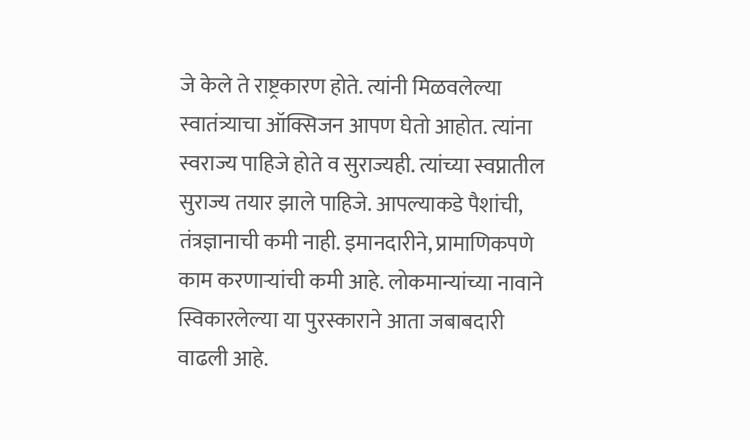जे केले ते राष्ट्रकारण होते. त्यांनी मिळवलेल्या स्वातंत्र्याचा ऑक्सिजन आपण घेतो आहोत. त्यांना स्वराज्य पाहिजे होते व सुराज्यही. त्यांच्या स्वप्नातील सुराज्य तयार झाले पाहिजे. आपल्याकडे पैशांची, तंत्रज्ञानाची कमी नाही. इमानदारीने, प्रामाणिकपणे काम करणाऱ्यांची कमी आहे. लोकमान्यांच्या नावाने स्विकारलेल्या या पुरस्काराने आता जबाबदारी वाढली आहे.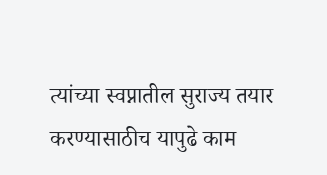त्यांच्या स्वप्नातील सुराज्य तयार करण्यासाठीच यापुढे काम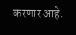करणार आहे.